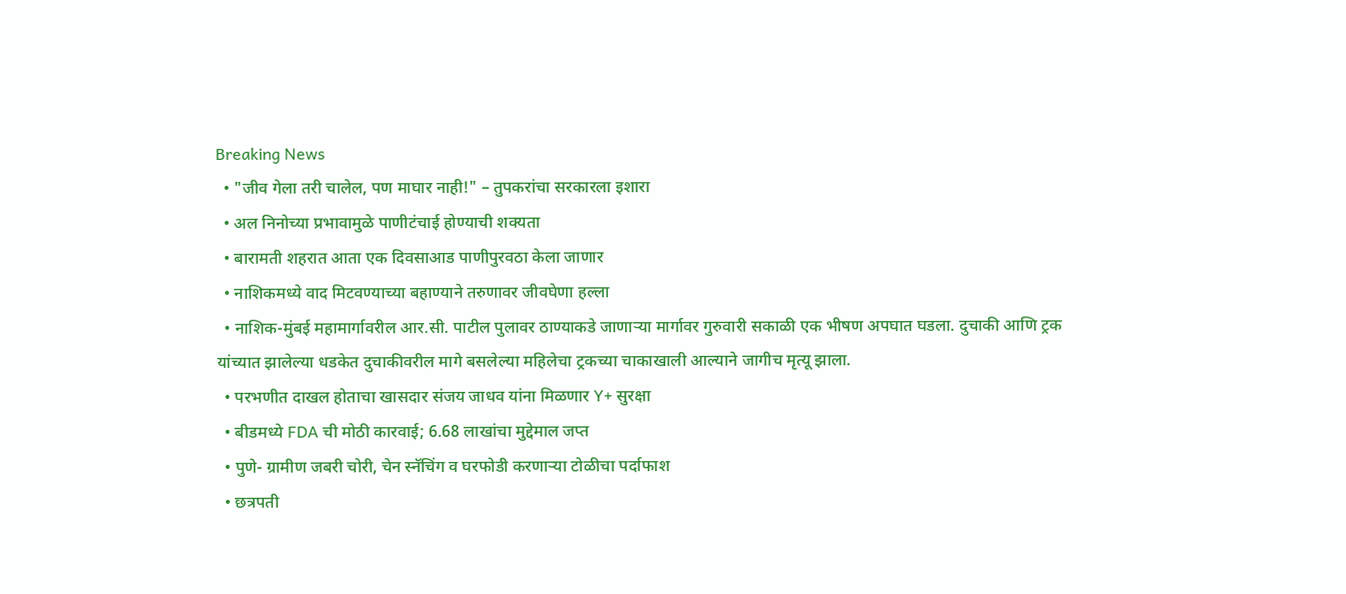Breaking News
  • "जीव गेला तरी चालेल, पण माघार नाही!" – तुपकरांचा सरकारला इशारा
  • अल निनोच्या प्रभावामुळे पाणीटंचाई होण्याची शक्यता
  • बारामती शहरात आता एक दिवसाआड पाणीपुरवठा केला जाणार
  • नाशिकमध्ये वाद मिटवण्याच्या बहाण्याने तरुणावर जीवघेणा हल्ला
  • नाशिक-मुंबई महामार्गावरील आर.सी. पाटील पुलावर ठाण्याकडे जाणाऱ्या मार्गावर गुरुवारी सकाळी एक भीषण अपघात घडला. दुचाकी आणि ट्रक यांच्यात झालेल्या धडकेत दुचाकीवरील मागे बसलेल्या महिलेचा ट्रकच्या चाकाखाली आल्याने जागीच मृत्यू झाला.
  • परभणीत दाखल होताचा खासदार संजय जाधव यांना मिळणार Y+ सुरक्षा
  • बीडमध्ये FDA ची मोठी कारवाई; 6.68 लाखांचा मुद्देमाल जप्त
  • पुणे- ग्रामीण जबरी चोरी, चेन स्नॅचिंग व घरफोडी करणाऱ्या टोळीचा पर्दाफाश
  • छत्रपती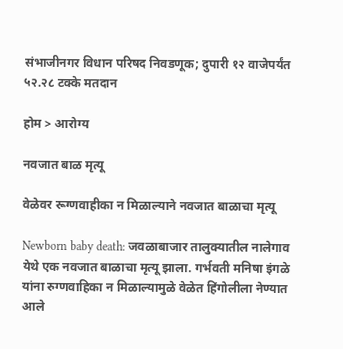संभाजीनगर विधान परिषद निवडणूक; दुपारी १२ वाजेपर्यंत ५२.२८ टक्के मतदान

होम > आरोग्य

नवजात बाळ मृत्यू

वेळेवर रूग्णवाहीका न मिळाल्याने नवजात बाळाचा मृत्यू

Newborn baby death: जवळाबाजार तालुक्यातील नालेगाव येथे एक नवजात बाळाचा मृत्यू झाला. गर्भवती मनिषा इंगळे यांना रुग्णवाहिका न मिळाल्यामुळे वेळेत हिंगोलीला नेण्यात आले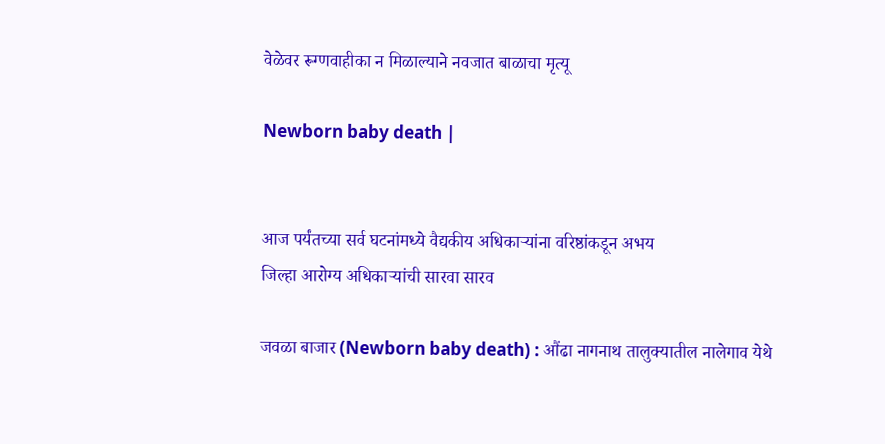वेळेवर रूग्णवाहीका न मिळाल्याने नवजात बाळाचा मृत्यू

Newborn baby death |


आज पर्यंतच्या सर्व घटनांमध्ये वैद्यकीय अधिकार्‍यांना वरिष्ठांकडून अभय
जिल्हा आरोग्य अधिकार्‍यांची सारवा सारव

जवळा बाजार (Newborn baby death) : औंढा नागनाथ तालुक्यातील नालेगाव येथे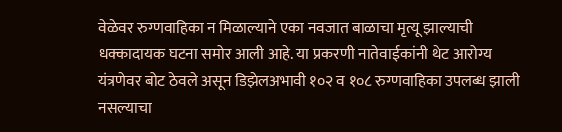वेळेवर रुग्णवाहिका न मिळाल्याने एका नवजात बाळाचा मृत्यू झाल्याची धक्कादायक घटना समोर आली आहे. या प्रकरणी नातेवाईकांनी थेट आरोग्य यंत्रणेवर बोट ठेवले असून डिझेलअभावी १०२ व १०८ रुग्णवाहिका उपलब्ध झाली नसल्याचा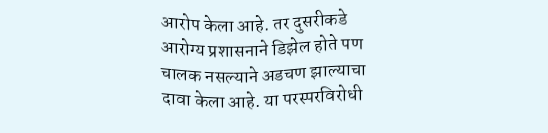आरोप केला आहे. तर दुसरीकडे आरोग्य प्रशासनाने डिझेल होते पण चालक नसल्याने अडचण झाल्याचा दावा केला आहे. या परस्परविरोधी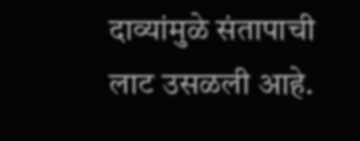दाव्यांमुळे संतापाची लाट उसळली आहे.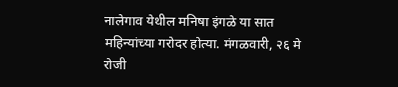नालेगाव येथील मनिषा इंगळे या सात महिन्यांच्या गरोदर होत्या. मंगळवारी, २६ मे रोजी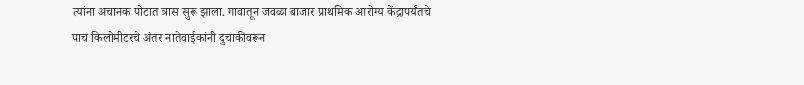त्यांना अचानक पोटात त्रास सुरू झाला. गावातून जवळा बाजार प्राथमिक आरोग्य केंद्रापर्यंतचे पाच किलोमीटरचे अंतर नातेवाईकांनी दुचाकीवरून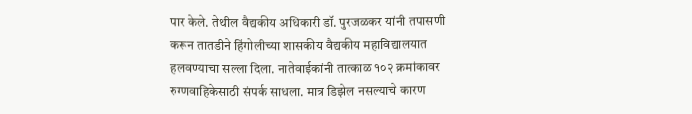पार केले. तेथील वैद्यकीय अधिकारी डॉ. पुरजळकर यांनी तपासणी करून तातडीने हिंगोलीच्या शासकीय वैद्यकीय महाविद्यालयात हलवण्याचा सल्ला दिला. नातेवाईकांनी तात्काळ १०२ क्रमांकावर रुग्णवाहिकेसाठी संपर्क साधला. मात्र डिझेल नसल्याचे कारण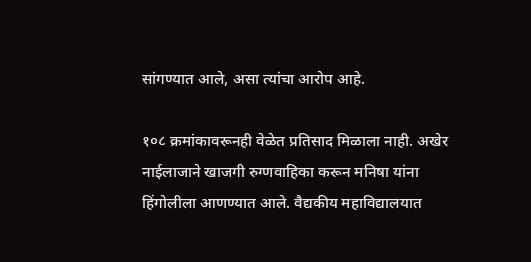सांगण्यात आले, असा त्यांचा आरोप आहे.

१०८ क्रमांकावरूनही वेळेत प्रतिसाद मिळाला नाही. अखेर नाईलाजाने खाजगी रुग्णवाहिका करून मनिषा यांना हिंगोलीला आणण्यात आले. वैद्यकीय महाविद्यालयात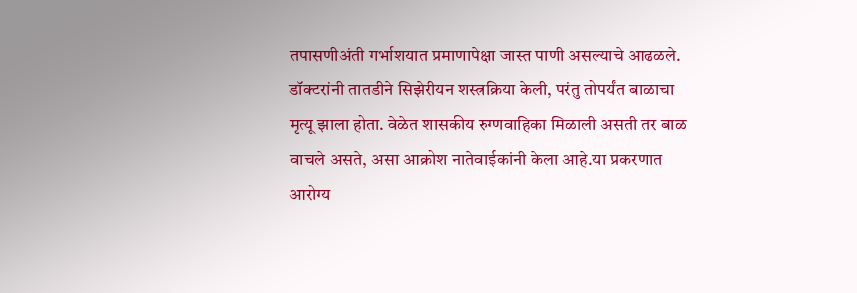तपासणीअंती गर्भाशयात प्रमाणापेक्षा जास्त पाणी असल्याचे आढळले. डॉक्टरांनी तातडीने सिझेरीयन शस्त्रक्रिया केली, परंतु तोपर्यंत बाळाचा मृत्यू झाला होता. वेळेत शासकीय रुग्णवाहिका मिळाली असती तर बाळ वाचले असते, असा आक्रोश नातेवाईकांनी केला आहे.या प्रकरणात आरोग्य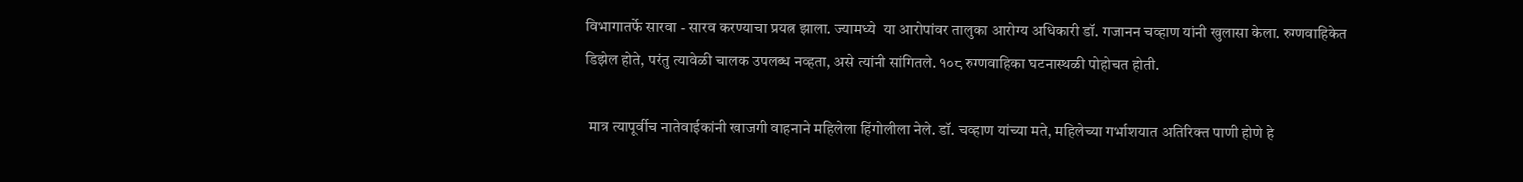विभागातर्फे सारवा - सारव करण्याचा प्रयत्न झाला. ज्यामध्ये  या आरोपांवर तालुका आरोग्य अधिकारी डॉ. गजानन चव्हाण यांनी खुलासा केला. रुग्णवाहिकेत डिझेल होते, परंतु त्यावेळी चालक उपलब्ध नव्हता, असे त्यांनी सांगितले. १०८ रुग्णवाहिका घटनास्थळी पोहोचत होती.

 मात्र त्यापूर्वीच नातेवाईकांनी खाजगी वाहनाने महिलेला हिंगोलीला नेले. डॉ. चव्हाण यांच्या मते, महिलेच्या गर्भाशयात अतिरिक्त पाणी होणे हे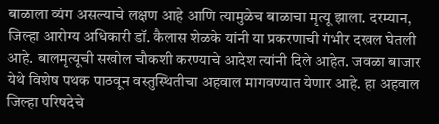बाळाला व्यंग असल्याचे लक्षण आहे आणि त्यामुळेच बाळाचा मृत्यू झाला. दरम्यान, जिल्हा आरोग्य अधिकारी डॉ. कैलास शेळके यांनी या प्रकरणाची गंभीर दखल घेतली आहे. बालमृत्यूची सखोल चौकशी करण्याचे आदेश त्यांनी दिले आहेत. जवळा बाजार येथे विशेष पथक पाठवून वस्तुस्थितीचा अहवाल मागवण्यात येणार आहे. हा अहवाल जिल्हा परिषदेचे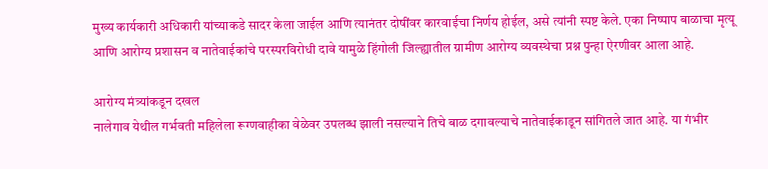मुख्य कार्यकारी अधिकारी यांच्याकडे सादर केला जाईल आणि त्यानंतर दोषींवर कारवाईचा निर्णय होईल, असे त्यांनी स्पष्ट केले. एका निष्पाप बाळाचा मृत्यू आणि आरोग्य प्रशासन व नातेवाईकांचे परस्परविरोधी दावे यामुळे हिंगोली जिल्ह्यातील ग्रामीण आरोग्य व्यवस्थेचा प्रश्न पुन्हा ऐरणीवर आला आहे.

आरोग्य मंत्र्यांकडून दखल
नालेगाव येथील गर्भवती महिलेला रूग्णवाहीका वेळेवर उपलब्ध झाली नसल्याने तिचे बाळ दगावल्याचे नातेवाईकाडून सांगितले जात आहे. या गंभीर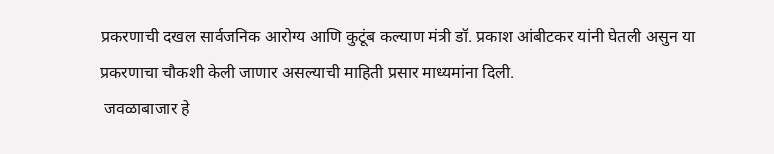प्रकरणाची दखल सार्वजनिक आरोग्य आणि कुटूंब कल्याण मंत्री डॉ. प्रकाश आंबीटकर यांनी घेतली असुन या प्रकरणाचा चौकशी केली जाणार असल्याची माहिती प्रसार माध्यमांना दिली.
 जवळाबाजार हे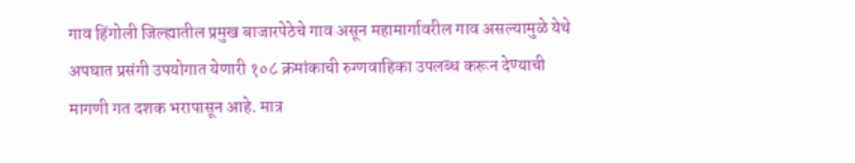गाव हिंगोली जिल्ह्यातील प्रमुख बाजारपेठेचे गाव असून महामार्गावरील गाव असल्यामुळे येथे अपघात प्रसंगी उपयोगात येणारी १०८ क्रमांकाची रुग्णवाहिका उपलब्ध करून देण्याची मागणी गत दशक भरापासून आहे. मात्र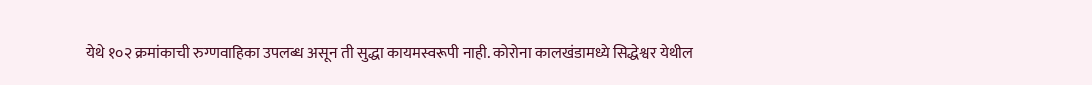येथे १०२ क्रमांकाची रुग्णवाहिका उपलब्ध असून ती सुद्धा कायमस्वरूपी नाही. कोरोना कालखंडामध्ये सिद्धेश्वर येथील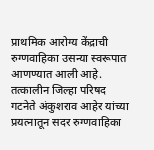प्राथमिक आरोग्य केंद्राची रुग्णवाहिका उसन्या स्वरूपात आणण्यात आली आहे. तत्कालीन जिल्हा परिषद गटनेते अंकुशराव आहेर यांच्या प्रयत्नातून सदर रुग्णवाहिका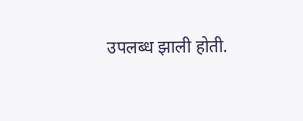उपलब्ध झाली होती.